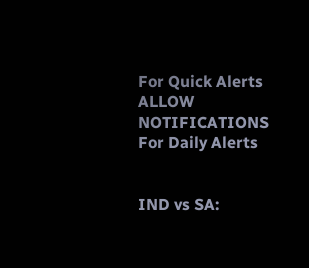For Quick Alerts
ALLOW NOTIFICATIONS
For Daily Alerts


IND vs SA: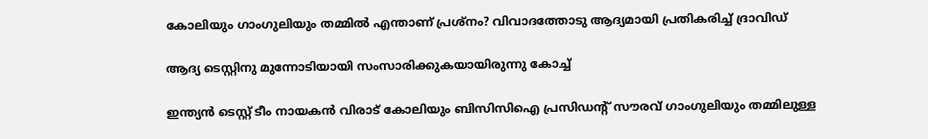കോലിയും ഗാംഗുലിയും തമ്മില്‍ എന്താണ് പ്രശ്‌നം? വിവാദത്തോടു ആദ്യമായി പ്രതികരിച്ച് ദ്രാവിഡ്

ആദ്യ ടെസ്റ്റിനു മുന്നോടിയായി സംസാരിക്കുകയായിരുന്നു കോച്ച്

ഇന്ത്യന്‍ ടെസ്റ്റ് ടീം നായകന്‍ വിരാട് കോലിയും ബിസിസിഐ പ്രസിഡന്റ് സൗരവ് ഗാംഗുലിയും തമ്മിലുള്ള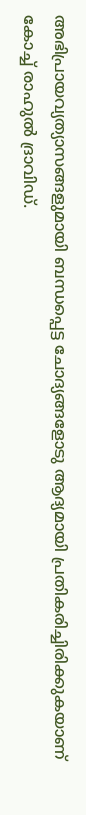അഭിപ്രായവ്യത്യാസങ്ങളുമായി ബന്ധപ്പെട്ട ചോദ്യങ്ങളോടു ആദ്യമായി പ്രതികരിച്ചിരിക്കുകയാണ് കോച്ച് രാഹുല്‍ ദ്രാവിഡ്.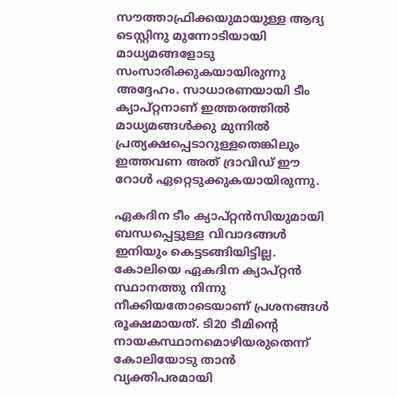സൗത്താഫ്രിക്കയുമായുള്ള ആദ്യ ടെസ്റ്റിനു മുന്നോടിയായി മാധ്യമങ്ങളോടു സംസാരിക്കുകയായിരുന്നു അദ്ദേഹം. സാധാരണയായി ടീം ക്യാപ്റ്റനാണ് ഇത്തരത്തില്‍ മാധ്യമങ്ങള്‍ക്കു മുന്നില്‍ പ്രത്യക്ഷപ്പെടാറുള്ളതെങ്കിലും ഇത്തവണ അത് ദ്രാവിഡ് ഈ റോള്‍ ഏറ്റെടുക്കുകയായിരുന്നു.

ഏകദിന ടീം ക്യാപ്റ്റന്‍സിയുമായി ബന്ധപ്പെട്ടുള്ള വിവാദങ്ങള്‍ ഇനിയും കെട്ടടങ്ങിയിട്ടില്ല. കോലിയെ ഏകദിന ക്യാപ്റ്റന്‍ സ്ഥാനത്തു നിന്നു നീക്കിയതോടെയാണ് പ്രശനങ്ങള്‍ രൂക്ഷമായത്. ടി20 ടീമിന്റെ നായകസ്ഥാനമൊഴിയരുതെന്ന് കോലിയോടു താന്‍ വ്യക്തിപരമായി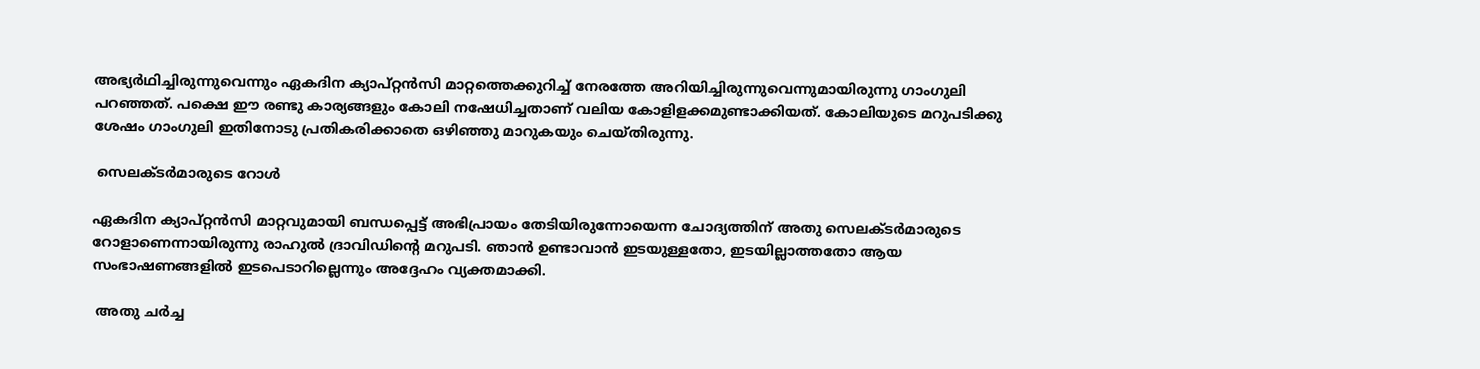അഭ്യര്‍ഥിച്ചിരുന്നുവെന്നും ഏകദിന ക്യാപ്റ്റന്‍സി മാറ്റത്തെക്കുറിച്ച് നേരത്തേ അറിയിച്ചിരുന്നുവെന്നുമായിരുന്നു ഗാംഗുലി പറഞ്ഞത്. പക്ഷെ ഈ രണ്ടു കാര്യങ്ങളും കോലി നഷേധിച്ചതാണ് വലിയ കോളിളക്കമുണ്ടാക്കിയത്. കോലിയുടെ മറുപടിക്കു ശേഷം ഗാംഗുലി ഇതിനോടു പ്രതികരിക്കാതെ ഒഴിഞ്ഞു മാറുകയും ചെയ്തിരുന്നു.

 സെലക്ടര്‍മാരുടെ റോള്‍

ഏകദിന ക്യാപ്റ്റന്‍സി മാറ്റവുമായി ബന്ധപ്പെട്ട് അഭിപ്രായം തേടിയിരുന്നോയെന്ന ചോദ്യത്തിന് അതു സെലക്ടര്‍മാരുടെ റോളാണെന്നായിരുന്നു രാഹുല്‍ ദ്രാവിഡിന്റെ മറുപടി. ഞാന്‍ ഉണ്ടാവാന്‍ ഇടയുള്ളതോ, ഇടയില്ലാത്തതോ ആയ സംഭാഷണങ്ങളില്‍ ഇടപെടാറില്ലെന്നും അദ്ദേഹം വ്യക്തമാക്കി.

 അതു ചര്‍ച്ച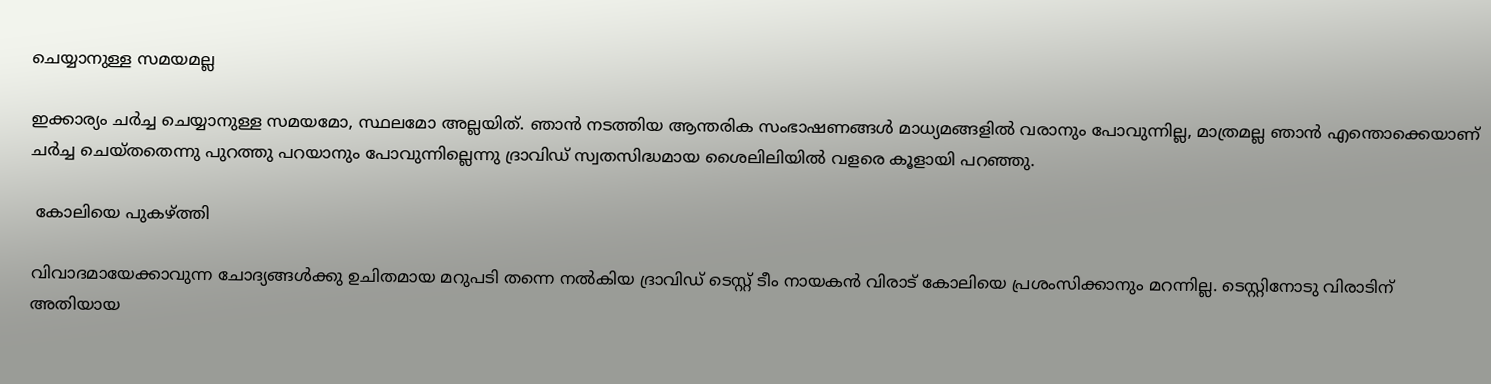ചെയ്യാനുള്ള സമയമല്ല

ഇക്കാര്യം ചര്‍ച്ച ചെയ്യാനുള്ള സമയമോ, സ്ഥലമോ അല്ലയിത്. ഞാന്‍ നടത്തിയ ആന്തരിക സംഭാഷണങ്ങള്‍ മാധ്യമങ്ങളില്‍ വരാനും പോവുന്നില്ല, മാത്രമല്ല ഞാന്‍ എന്തൊക്കെയാണ് ചര്‍ച്ച ചെയ്തതെന്നു പുറത്തു പറയാനും പോവുന്നില്ലെന്നു ദ്രാവിഡ് സ്വതസിദ്ധമായ ശൈലിലിയില്‍ വളരെ കൂളായി പറഞ്ഞു.

 കോലിയെ പുകഴ്ത്തി

വിവാദമായേക്കാവുന്ന ചോദ്യങ്ങള്‍ക്കു ഉചിതമായ മറുപടി തന്നെ നല്‍കിയ ദ്രാവിഡ് ടെസ്റ്റ് ടീം നായകന്‍ വിരാട് കോലിയെ പ്രശംസിക്കാനും മറന്നില്ല. ടെസ്റ്റിനോടു വിരാടിന് അതിയായ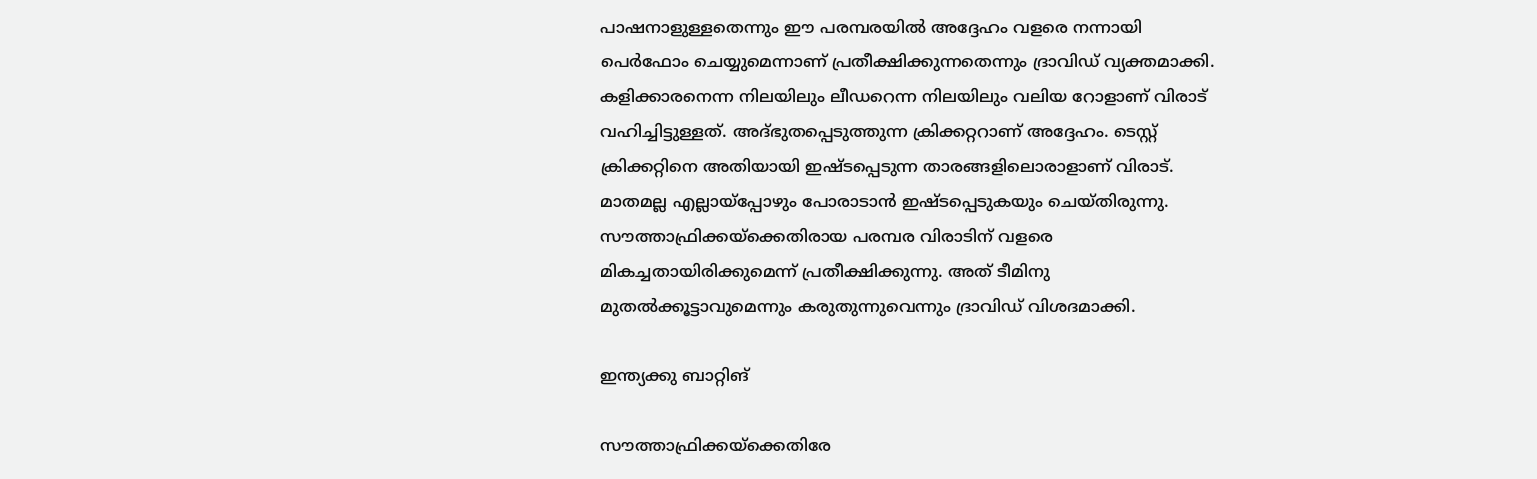പാഷനാളുള്ളതെന്നും ഈ പരമ്പരയില്‍ അദ്ദേഹം വളരെ നന്നായി പെര്‍ഫോം ചെയ്യുമെന്നാണ് പ്രതീക്ഷിക്കുന്നതെന്നും ദ്രാവിഡ് വ്യക്തമാക്കി.
കളിക്കാരനെന്ന നിലയിലും ലീഡറെന്ന നിലയിലും വലിയ റോളാണ് വിരാട് വഹിച്ചിട്ടുള്ളത്. അദ്ഭുതപ്പെടുത്തുന്ന ക്രിക്കറ്ററാണ് അദ്ദേഹം. ടെസ്റ്റ് ക്രിക്കറ്റിനെ അതിയായി ഇഷ്ടപ്പെടുന്ന താരങ്ങളിലൊരാളാണ് വിരാട്. മാതമല്ല എല്ലായ്‌പ്പോഴും പോരാടാന്‍ ഇഷ്ടപ്പെടുകയും ചെയ്തിരുന്നു. സൗത്താഫ്രിക്കയ്‌ക്കെതിരായ പരമ്പര വിരാടിന് വളരെ മികച്ചതായിരിക്കുമെന്ന് പ്രതീക്ഷിക്കുന്നു. അത് ടീമിനു മുതല്‍ക്കൂട്ടാവുമെന്നും കരുതുന്നുവെന്നും ദ്രാവിഡ് വിശദമാക്കി.

ഇന്ത്യക്കു ബാറ്റിങ്

സൗത്താഫ്രിക്കയ്‌ക്കെതിരേ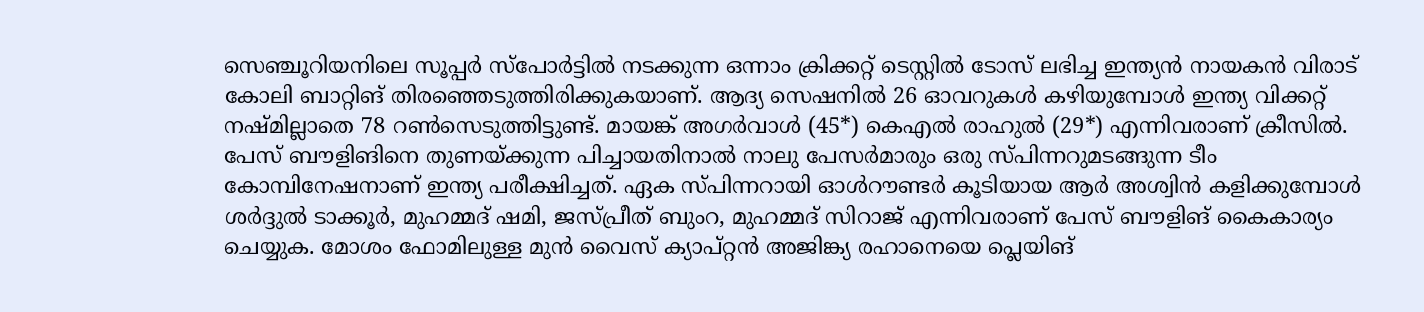സെഞ്ചൂറിയനിലെ സൂപ്പര്‍ സ്‌പോര്‍ട്ടില്‍ നടക്കുന്ന ഒന്നാം ക്രിക്കറ്റ് ടെസ്റ്റില്‍ ടോസ് ലഭിച്ച ഇന്ത്യന്‍ നായകന്‍ വിരാട് കോലി ബാറ്റിങ് തിരഞ്ഞെടുത്തിരിക്കുകയാണ്. ആദ്യ സെഷനില്‍ 26 ഓവറുകള്‍ കഴിയുമ്പോള്‍ ഇന്ത്യ വിക്കറ്റ് നഷ്മില്ലാതെ 78 റണ്‍സെടുത്തിട്ടുണ്ട്. മായങ്ക് അഗര്‍വാള്‍ (45*) കെഎല്‍ രാഹുല്‍ (29*) എന്നിവരാണ് ക്രീസില്‍. പേസ് ബൗളിങിനെ തുണയ്ക്കുന്ന പിച്ചായതിനാല്‍ നാലു പേസര്‍മാരും ഒരു സ്പിന്നറുമടങ്ങുന്ന ടീം കോമ്പിനേഷനാണ് ഇന്ത്യ പരീക്ഷിച്ചത്. ഏക സ്പിന്നറായി ഓള്‍റൗണ്ടര്‍ കൂടിയായ ആര്‍ അശ്വിന്‍ കളിക്കുമ്പോള്‍ ശര്‍ദ്ദുല്‍ ടാക്കൂര്‍, മുഹമ്മദ് ഷമി, ജസ്പ്രീത് ബുംറ, മുഹമ്മദ് സിറാജ് എന്നിവരാണ് പേസ് ബൗളിങ് കൈകാര്യം ചെയ്യുക. മോശം ഫോമിലുള്ള മുന്‍ വൈസ് ക്യാപ്റ്റന്‍ അജിങ്ക്യ രഹാനെയെ പ്ലെയിങ്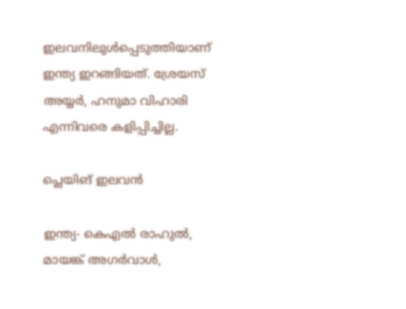ഇലവനിലുള്‍പ്പെടുത്തിയാണ് ഇന്ത്യ ഇറങ്ങിയത്. ശ്രേയസ് അയ്യര്‍, ഹനുമാ വിഹാരി എന്നിവരെ കളിപ്പിച്ചില്ല.

പ്ലെയിങ് ഇലവന്‍

ഇന്ത്യ- കെഎല്‍ രാഹുല്‍, മായങ്ക് അഗര്‍വാള്‍,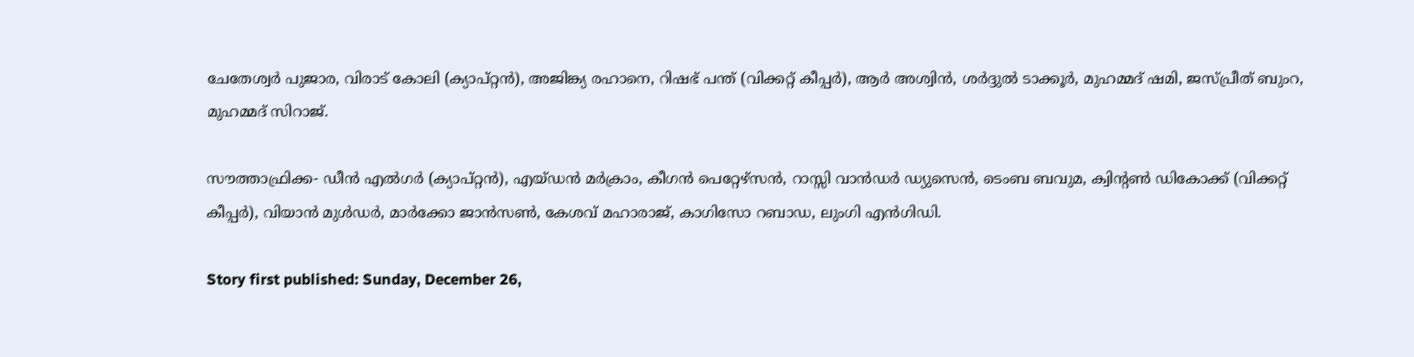ചേതേശ്വര്‍ പുജാര, വിരാട് കോലി (ക്യാപ്റ്റന്‍), അജിങ്ക്യ രഹാനെ, റിഷഭ് പന്ത് (വിക്കറ്റ് കീപ്പര്‍), ആര്‍ അശ്വിന്‍, ശര്‍ദ്ദുല്‍ ടാക്കൂര്‍, മുഹമ്മദ് ഷമി, ജസ്പ്രീത് ബുംറ, മുഹമ്മദ് സിറാജ്.

സൗത്താഫ്രിക്ക- ഡീന്‍ എല്‍ഗര്‍ (ക്യാപ്റ്റന്‍), എയ്ഡന്‍ മര്‍ക്രാം, കീഗന്‍ പെറ്റേഴ്‌സന്‍, റാസ്സി വാന്‍ഡര്‍ ഡ്യുസെന്‍, ടെംബ ബവുമ, ക്വിന്റണ്‍ ഡികോക്ക് (വിക്കറ്റ് കീപ്പര്‍), വിയാന്‍ മുള്‍ഡര്‍, മാര്‍ക്കോ ജാന്‍സണ്‍, കേശവ് മഹാരാജ്, കാഗിസോ റബാഡ, ലുംഗി എന്‍ഗിഡി.

Story first published: Sunday, December 26,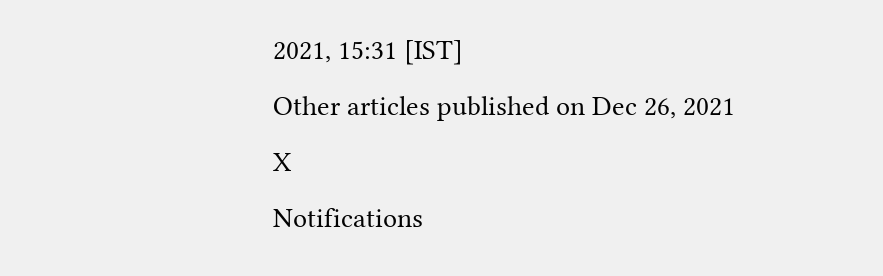2021, 15:31 [IST]
Other articles published on Dec 26, 2021
X
Notifications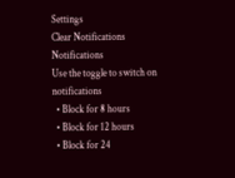Settings
Clear Notifications
Notifications
Use the toggle to switch on notifications
  • Block for 8 hours
  • Block for 12 hours
  • Block for 24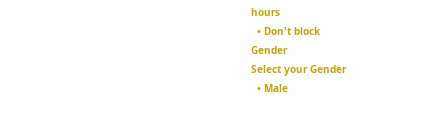hours
  • Don't block
Gender
Select your Gender
  • Male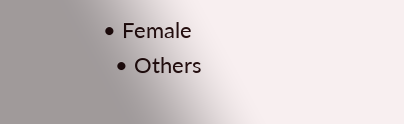• Female
  • Others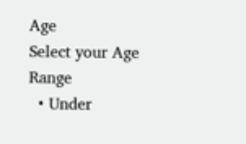Age
Select your Age Range
  • Under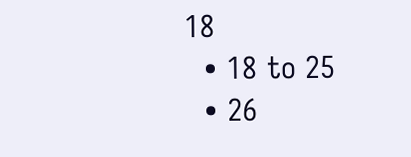18
  • 18 to 25
  • 26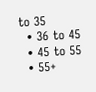to 35
  • 36 to 45
  • 45 to 55
  • 55+